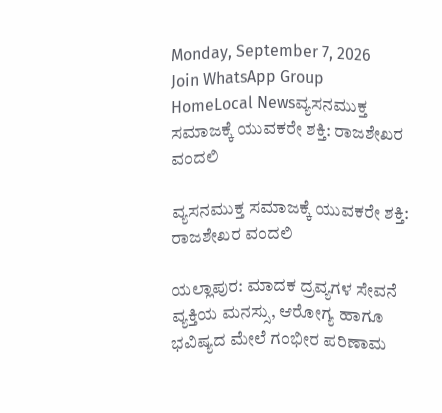Monday, September 7, 2026
Join WhatsApp Group
HomeLocal Newsವ್ಯಸನಮುಕ್ತ ಸಮಾಜಕ್ಕೆ ಯುವಕರೇ ಶಕ್ತಿ: ರಾಜಶೇಖರ ವಂದಲಿ

ವ್ಯಸನಮುಕ್ತ ಸಮಾಜಕ್ಕೆ ಯುವಕರೇ ಶಕ್ತಿ: ರಾಜಶೇಖರ ವಂದಲಿ

ಯಲ್ಲಾಪುರ: ಮಾದಕ ದ್ರವ್ಯಗಳ ಸೇವನೆ ವ್ಯಕ್ತಿಯ ಮನಸ್ಸು, ಆರೋಗ್ಯ ಹಾಗೂ ಭವಿಷ್ಯದ ಮೇಲೆ ಗಂಭೀರ ಪರಿಣಾಮ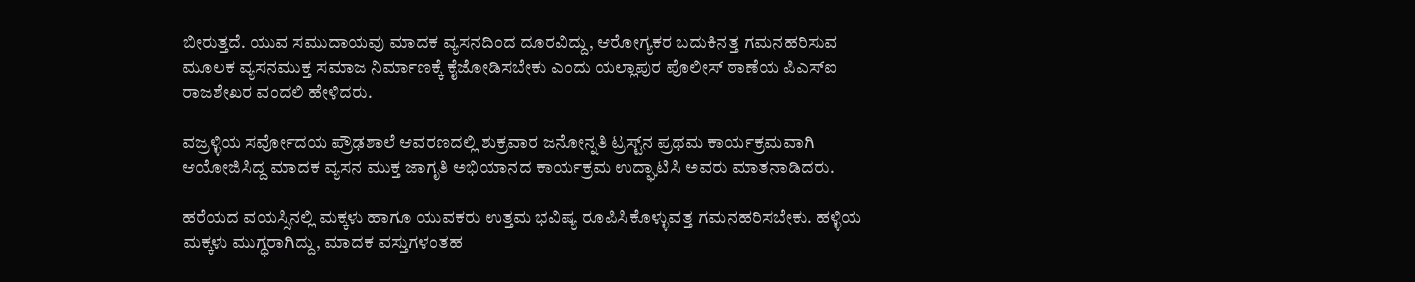ಬೀರುತ್ತದೆ. ಯುವ ಸಮುದಾಯವು ಮಾದಕ ವ್ಯಸನದಿಂದ ದೂರವಿದ್ದು, ಆರೋಗ್ಯಕರ ಬದುಕಿನತ್ತ ಗಮನಹರಿಸುವ ಮೂಲಕ ವ್ಯಸನಮುಕ್ತ ಸಮಾಜ ನಿರ್ಮಾಣಕ್ಕೆ ಕೈಜೋಡಿಸಬೇಕು ಎಂದು ಯಲ್ಲಾಪುರ ಪೊಲೀಸ್ ಠಾಣೆಯ ಪಿಎಸ್‌ಐ ರಾಜಶೇಖರ ವಂದಲಿ ಹೇಳಿದರು.

ವಜ್ರಳ್ಳಿಯ ಸರ್ವೋದಯ ಪ್ರೌಢಶಾಲೆ ಆವರಣದಲ್ಲಿ ಶುಕ್ರವಾರ ಜನೋನ್ನತಿ ಟ್ರಸ್ಟ್‌ನ ಪ್ರಥಮ ಕಾರ್ಯಕ್ರಮವಾಗಿ ಆಯೋಜಿಸಿದ್ದ ಮಾದಕ ವ್ಯಸನ ಮುಕ್ತ ಜಾಗೃತಿ ಅಭಿಯಾನದ ಕಾರ್ಯಕ್ರಮ ಉದ್ಘಾಟಿಸಿ ಅವರು ಮಾತನಾಡಿದರು.

ಹರೆಯದ ವಯಸ್ಸಿನಲ್ಲಿ ಮಕ್ಕಳು ಹಾಗೂ ಯುವಕರು ಉತ್ತಮ ಭವಿಷ್ಯ ರೂಪಿಸಿಕೊಳ್ಳುವತ್ತ ಗಮನಹರಿಸಬೇಕು. ಹಳ್ಳಿಯ ಮಕ್ಕಳು ಮುಗ್ಧರಾಗಿದ್ದು, ಮಾದಕ ವಸ್ತುಗಳಂತಹ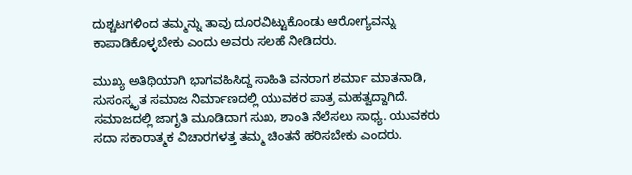ದುಶ್ಚಟಗಳಿಂದ ತಮ್ಮನ್ನು ತಾವು ದೂರವಿಟ್ಟುಕೊಂಡು ಆರೋಗ್ಯವನ್ನು ಕಾಪಾಡಿಕೊಳ್ಳಬೇಕು ಎಂದು ಅವರು ಸಲಹೆ ನೀಡಿದರು.

ಮುಖ್ಯ ಅತಿಥಿಯಾಗಿ ಭಾಗವಹಿಸಿದ್ದ ಸಾಹಿತಿ ವನರಾಗ ಶರ್ಮಾ ಮಾತನಾಡಿ, ಸುಸಂಸ್ಕೃತ ಸಮಾಜ ನಿರ್ಮಾಣದಲ್ಲಿ ಯುವಕರ ಪಾತ್ರ ಮಹತ್ವದ್ದಾಗಿದೆ. ಸಮಾಜದಲ್ಲಿ ಜಾಗೃತಿ ಮೂಡಿದಾಗ ಸುಖ, ಶಾಂತಿ ನೆಲೆಸಲು ಸಾಧ್ಯ. ಯುವಕರು ಸದಾ ಸಕಾರಾತ್ಮಕ ವಿಚಾರಗಳತ್ತ ತಮ್ಮ ಚಿಂತನೆ ಹರಿಸಬೇಕು ಎಂದರು.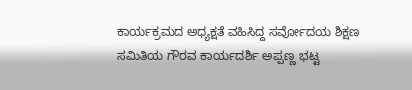ಕಾರ್ಯಕ್ರಮದ ಅಧ್ಯಕ್ಷತೆ ವಹಿಸಿದ್ದ ಸರ್ವೋದಯ ಶಿಕ್ಷಣ ಸಮಿತಿಯ ಗೌರವ ಕಾರ್ಯದರ್ಶಿ ಅಪ್ಪಣ್ಣ ಭಟ್ಟ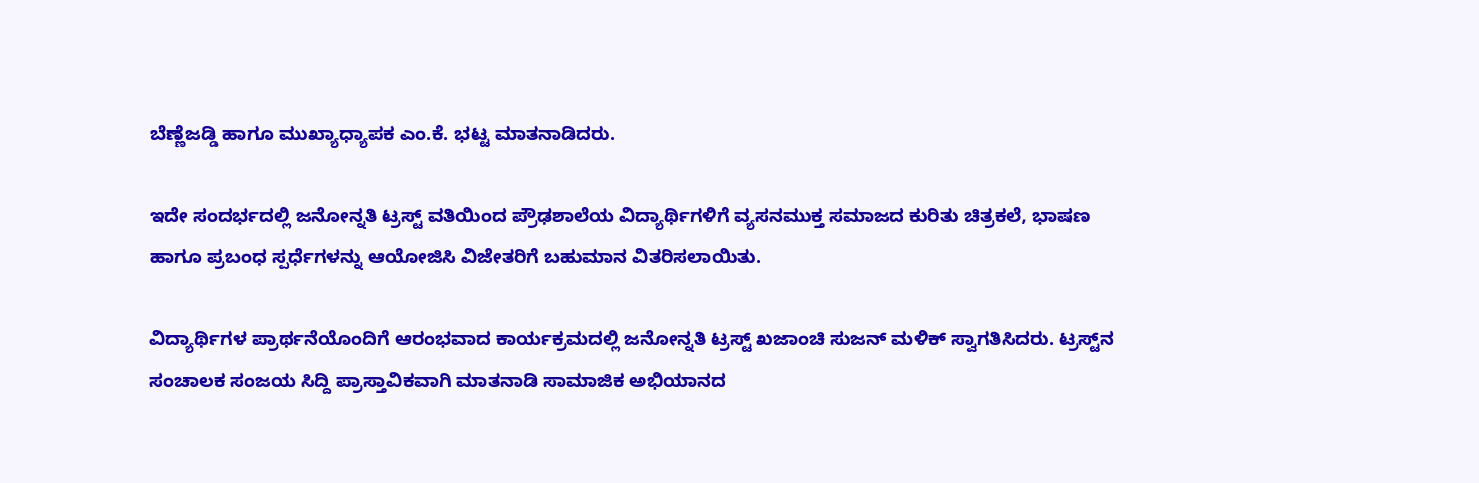ಬೆಣ್ಣೆಜಡ್ಡಿ ಹಾಗೂ ಮುಖ್ಯಾಧ್ಯಾಪಕ ಎಂ.ಕೆ. ಭಟ್ಟ ಮಾತನಾಡಿದರು.

ಇದೇ ಸಂದರ್ಭದಲ್ಲಿ ಜನೋನ್ನತಿ ಟ್ರಸ್ಟ್ ವತಿಯಿಂದ ಪ್ರೌಢಶಾಲೆಯ ವಿದ್ಯಾರ್ಥಿಗಳಿಗೆ ವ್ಯಸನಮುಕ್ತ ಸಮಾಜದ ಕುರಿತು ಚಿತ್ರಕಲೆ, ಭಾಷಣ ಹಾಗೂ ಪ್ರಬಂಧ ಸ್ಪರ್ಧೆಗಳನ್ನು ಆಯೋಜಿಸಿ ವಿಜೇತರಿಗೆ ಬಹುಮಾನ ವಿತರಿಸಲಾಯಿತು.

ವಿದ್ಯಾರ್ಥಿಗಳ ಪ್ರಾರ್ಥನೆಯೊಂದಿಗೆ ಆರಂಭವಾದ ಕಾರ್ಯಕ್ರಮದಲ್ಲಿ ಜನೋನ್ನತಿ ಟ್ರಸ್ಟ್ ಖಜಾಂಚಿ ಸುಜನ್ ಮಳಿಕ್ ಸ್ವಾಗತಿಸಿದರು. ಟ್ರಸ್ಟ್‌ನ ಸಂಚಾಲಕ ಸಂಜಯ ಸಿದ್ದಿ ಪ್ರಾಸ್ತಾವಿಕವಾಗಿ ಮಾತನಾಡಿ ಸಾಮಾಜಿಕ ಅಭಿಯಾನದ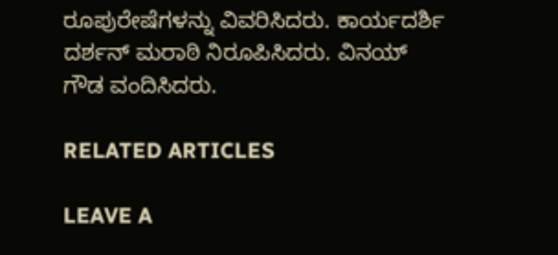ರೂಪುರೇಷೆಗಳನ್ನು ವಿವರಿಸಿದರು. ಕಾರ್ಯದರ್ಶಿ ದರ್ಶನ್ ಮರಾಠಿ ನಿರೂಪಿಸಿದರು. ವಿನಯ್ ಗೌಡ ವಂದಿಸಿದರು.

RELATED ARTICLES

LEAVE A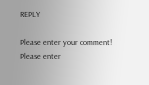REPLY

Please enter your comment!
Please enter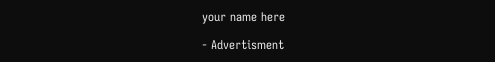your name here

- Advertisment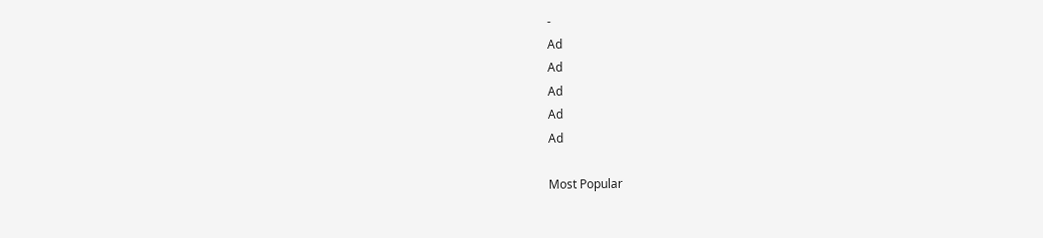-
Ad
Ad
Ad
Ad
Ad

Most Popular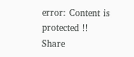error: Content is protected !!
Share